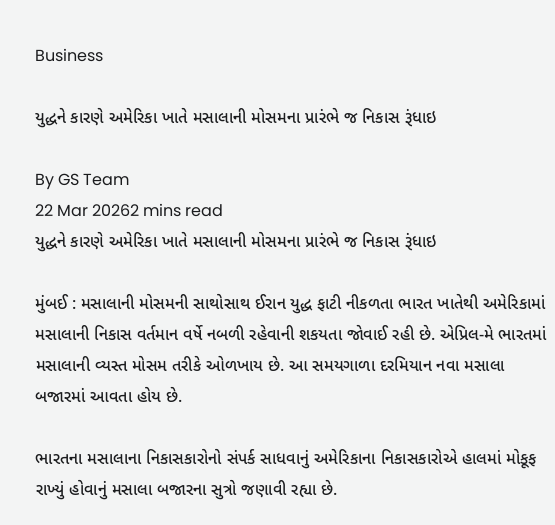Business

યુદ્ધને કારણે અમેરિકા ખાતે મસાલાની મોસમના પ્રારંભે જ નિકાસ રૂંધાઇ

By GS Team
22 Mar 20262 mins read
યુદ્ધને કારણે અમેરિકા ખાતે મસાલાની મોસમના પ્રારંભે જ નિકાસ રૂંધાઇ

મુંબઈ : મસાલાની મોસમની સાથોસાથ ઈરાન યુદ્ધ ફાટી નીકળતા ભારત ખાતેથી અમેરિકામાં મસાલાની નિકાસ વર્તમાન વર્ષે નબળી રહેવાની શકયતા જોવાઈ રહી છે. એપ્રિલ-મે ભારતમાં મસાલાની વ્યસ્ત મોસમ તરીકે ઓળખાય છે. આ સમયગાળા દરમિયાન નવા મસાલા બજારમાં આવતા હોય છે.

ભારતના મસાલાના નિકાસકારોનો સંપર્ક સાધવાનું અમેરિકાના નિકાસકારોએ હાલમાં મોકૂફ રાખ્યું હોવાનું મસાલા બજારના સુત્રો જણાવી રહ્યા છે.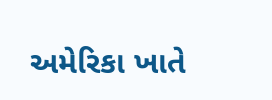અમેરિકા ખાતે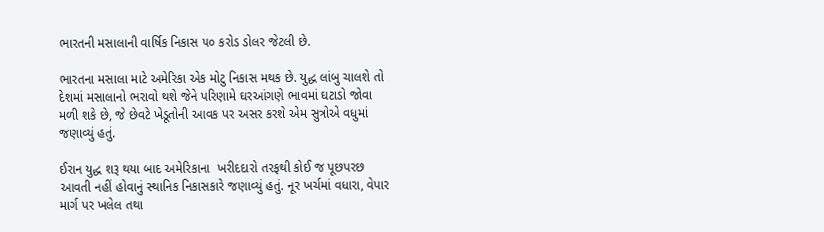ભારતની મસાલાની વાર્ષિક નિકાસ ૫૦ કરોડ ડોલર જેટલી છે.

ભારતના મસાલા માટે અમેરિકા એક મોટુ નિકાસ મથક છે. યુદ્ધ લાંબુ ચાલશે તો દેશમાં મસાલાનો ભરાવો થશે જેને પરિણામે ઘરઆંગણે ભાવમાં ઘટાડો જોવા મળી શકે છે, જે છેવટે ખેડૂતોની આવક પર અસર કરશે એમ સુત્રોએ વધુમાં જણાવ્યું હતું.

ઈરાન યુદ્ધ શરૂ થયા બાદ અમેરિકાના  ખરીદદારો તરફથી કોઈ જ પૂછપરછ આવતી નહીં હોવાનું સ્થાનિક નિકાસકારે જણાવ્યું હતું. નૂર ખર્ચમાં વધારા, વેપાર માર્ગ પર ખલેલ તથા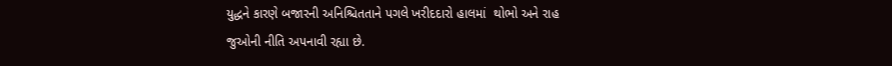યુદ્ધને કારણે બજારની અનિશ્ચિતતાને પગલે ખરીદદારો હાલમાં  થોભો અને રાહ જુઓની નીતિ અપનાવી રહ્યા છે.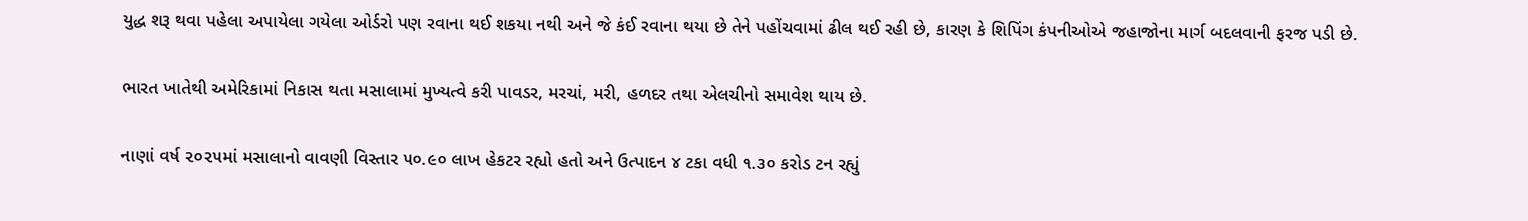યુદ્ધ શરૂ થવા પહેલા અપાયેલા ગયેલા ઓર્ડરો પણ રવાના થઈ શકયા નથી અને જે કંઈ રવાના થયા છે તેને પહોંચવામાં ઢીલ થઈ રહી છે, કારણ કે શિપિંગ કંપનીઓએ જહાજોના માર્ગ બદલવાની ફરજ પડી છે.

ભારત ખાતેથી અમેરિકામાં નિકાસ થતા મસાલામાં મુખ્યત્વે કરી પાવડર, મરચાં, મરી, હળદર તથા એલચીનો સમાવેશ થાય છે.

નાણાં વર્ષ ૨૦૨૫માં મસાલાનો વાવણી વિસ્તાર ૫૦.૯૦ લાખ હેકટર રહ્યો હતો અને ઉત્પાદન ૪ ટકા વધી ૧.૩૦ કરોડ ટન રહ્યું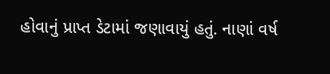હોવાનું પ્રાપ્ત ડેટામાં જણાવાયું હતું. નાણાં વર્ષ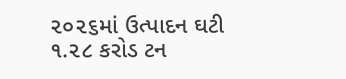૨૦૨૬માં ઉત્પાદન ઘટી ૧.૨૮ કરોડ ટન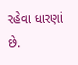રહેવા ધારણાં છે.